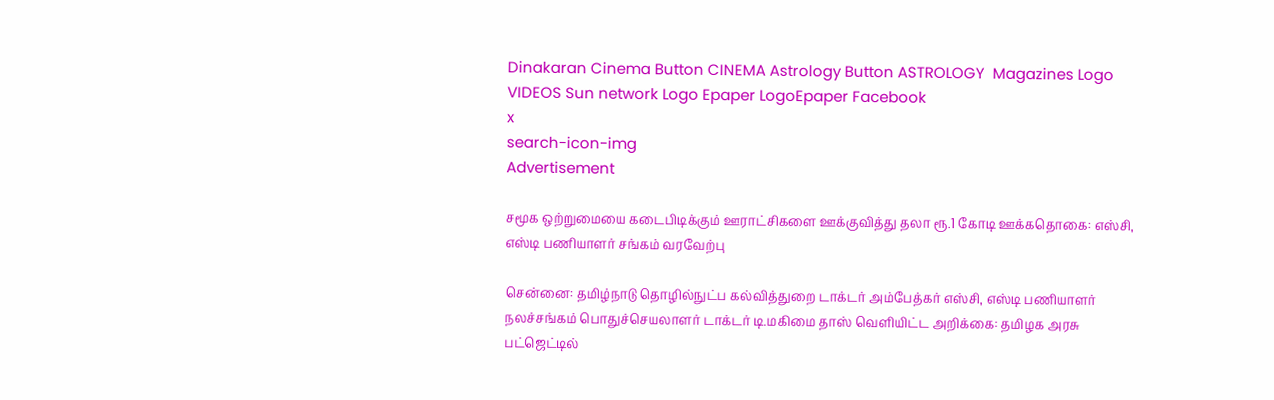Dinakaran Cinema Button CINEMA Astrology Button ASTROLOGY  Magazines Logo VIDEOS Sun network Logo Epaper LogoEpaper Facebook
x
search-icon-img
Advertisement

சமூக ஒற்றுமையை கடைபிடிக்கும் ஊராட்சிகளை ஊக்குவித்து தலா ரூ.1 கோடி ஊக்கதொகை: எஸ்சி, எஸ்டி பணியாளர் சங்கம் வரவேற்பு

சென்னை: தமிழ்நாடு தொழில்நுட்ப கல்வித்துறை டாக்டர் அம்பேத்கர் எஸ்சி, எஸ்டி பணியாளர் நலச்சங்கம் பொதுச்செயலாளர் டாக்டர் டி.மகிமை தாஸ் வெளியிட்ட அறிக்கை: தமிழக அரசு பட்ஜெட்டில்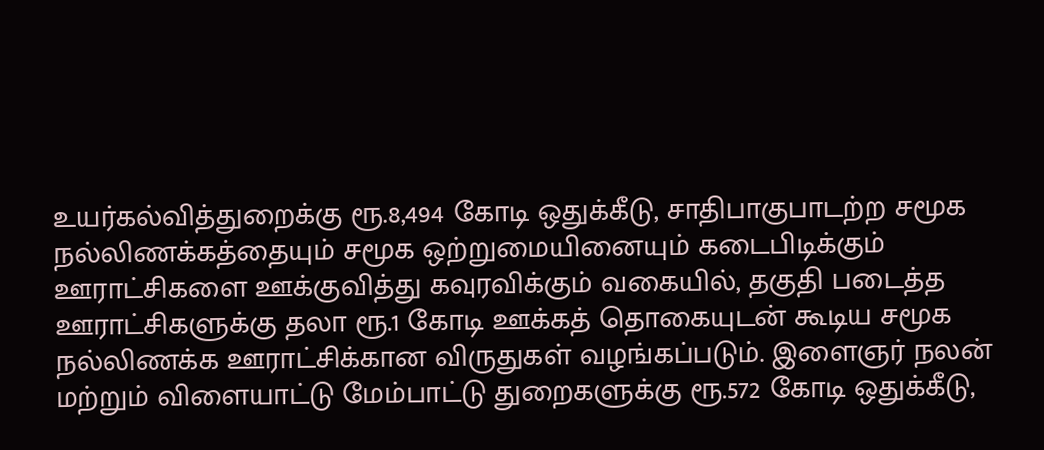உயர்கல்வித்துறைக்கு ரூ.8,494 கோடி ஒதுக்கீடு, சாதிபாகுபாடற்ற சமூக நல்லிணக்கத்தையும் சமூக ஒற்றுமையினையும் கடைபிடிக்கும் ஊராட்சிகளை ஊக்குவித்து கவுரவிக்கும் வகையில், தகுதி படைத்த ஊராட்சிகளுக்கு தலா ரூ.1 கோடி ஊக்கத் தொகையுடன் கூடிய சமூக நல்லிணக்க ஊராட்சிக்கான விருதுகள் வழங்கப்படும். இளைஞர் நலன் மற்றும் விளையாட்டு மேம்பாட்டு துறைகளுக்கு ரூ.572 கோடி ஒதுக்கீடு,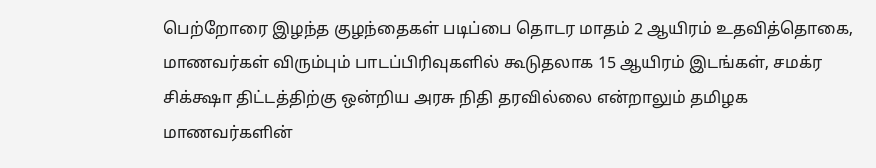பெற்றோரை இழந்த குழந்தைகள் படிப்பை தொடர மாதம் 2 ஆயிரம் உதவித்தொகை, மாணவர்கள் விரும்பும் பாடப்பிரிவுகளில் கூடுதலாக 15 ஆயிரம் இடங்கள், சமக்ர சிக்க்ஷா திட்டத்திற்கு ஒன்றிய அரசு நிதி தரவில்லை என்றாலும் தமிழக மாணவர்களின்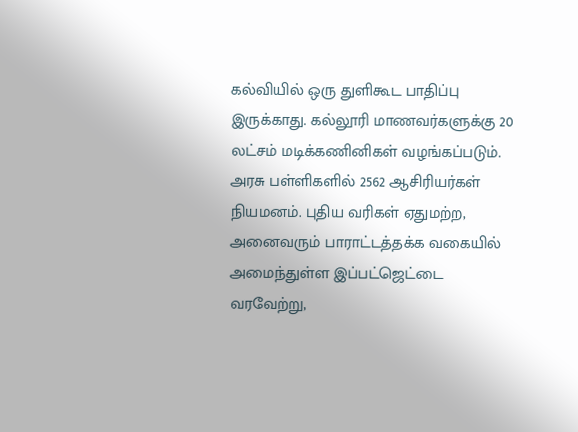கல்வியில் ஒரு துளிகூட பாதிப்பு இருக்காது. கல்லூரி மாணவர்களுக்கு 20 லட்சம் மடிக்கணினிகள் வழங்கப்படும். அரசு பள்ளிகளில் 2562 ஆசிரியர்கள் நியமனம். புதிய வரிகள் ஏதுமற்ற, அனைவரும் பாராட்டத்தக்க வகையில் அமைந்துள்ள இப்பட்ஜெட்டை வரவேற்று,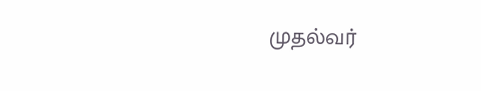முதல்வர்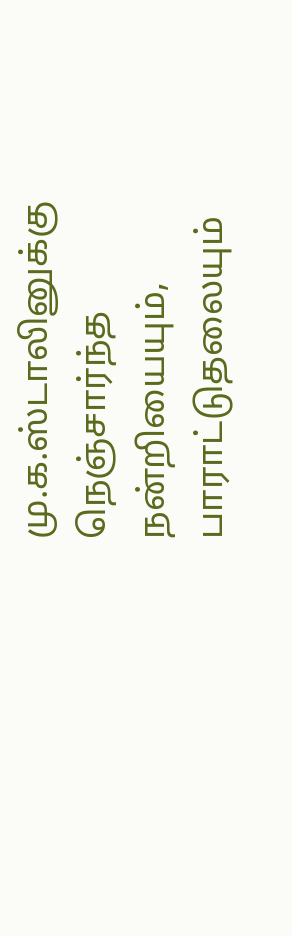மு.க.ஸ்டாலினுக்கு நெஞ்சார்ந்த நன்றியையும், பாராட்டுதலையும்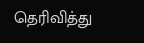தெரிவித்து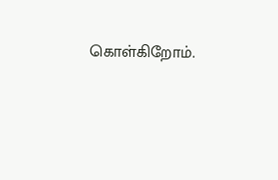கொள்கிறோம்.